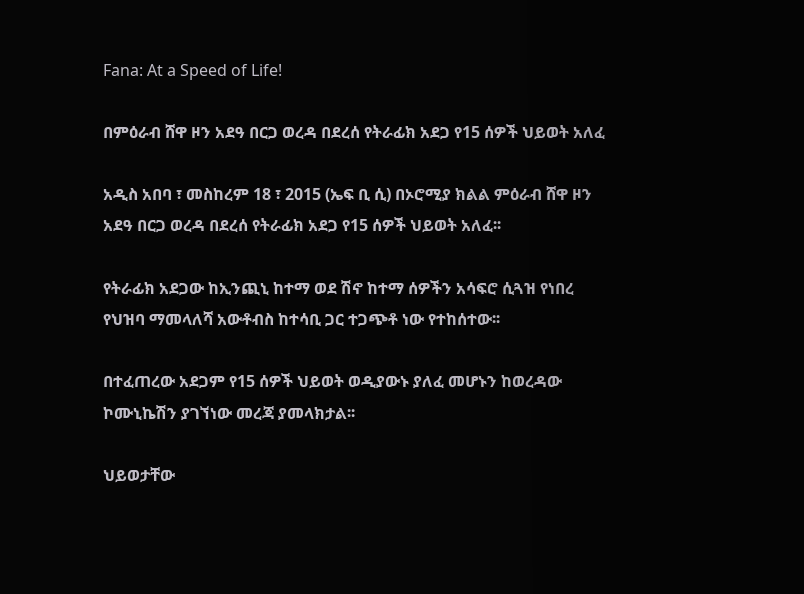Fana: At a Speed of Life!

በምዕራብ ሸዋ ዞን አደዓ በርጋ ወረዳ በደረሰ የትራፊክ አደጋ የ15 ሰዎች ህይወት አለፈ

አዲስ አበባ ፣ መስከረም 18 ፣ 2015 (ኤፍ ቢ ሲ) በኦሮሚያ ክልል ምዕራብ ሸዋ ዞን አደዓ በርጋ ወረዳ በደረሰ የትራፊክ አደጋ የ15 ሰዎች ህይወት አለፈ፡፡

የትራፊክ አደጋው ከኢንጪኒ ከተማ ወደ ሽኖ ከተማ ሰዎችን አሳፍሮ ሲጓዝ የነበረ የህዝባ ማመላለሻ አውቶብስ ከተሳቢ ጋር ተጋጭቶ ነው የተከሰተው፡፡

በተፈጠረው አደጋም የ15 ሰዎች ህይወት ወዲያውኑ ያለፈ መሆኑን ከወረዳው ኮሙኒኬሽን ያገኘነው መረጃ ያመላክታል፡፡

ህይወታቸው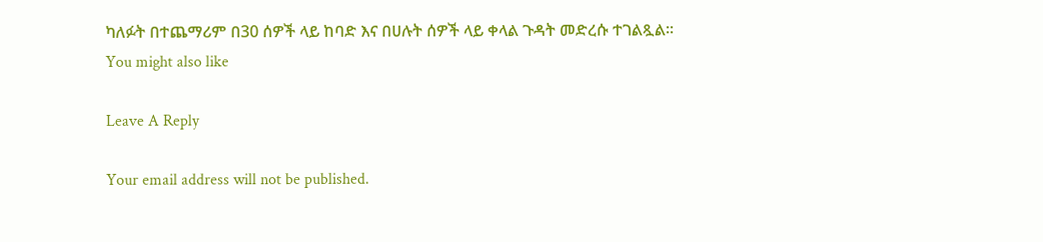ካለፉት በተጨማሪም በ30 ሰዎች ላይ ከባድ እና በሀሉት ሰዎች ላይ ቀላል ጉዳት መድረሱ ተገልጿል፡፡
You might also like

Leave A Reply

Your email address will not be published.